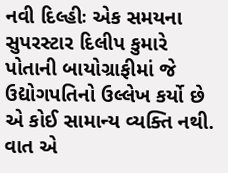નવી દિલ્હીઃ એક સમયના સુપરસ્ટાર દિલીપ કુમારે પોતાની બાયોગ્રાફીમાં જે ઉદ્યોગપતિનો ઉલ્લેખ કર્યો છે એ કોઈ સામાન્ય વ્યક્તિ નથી. વાત એ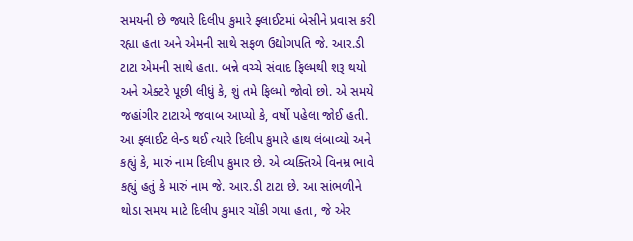સમયની છે જ્યારે દિલીપ કુમારે ફ્લાઈટમાં બેસીને પ્રવાસ કરી રહ્યા હતા અને એમની સાથે સફળ ઉદ્યોગપતિ જે. આર.ડી ટાટા એમની સાથે હતા. બન્ને વચ્ચે સંવાદ ફિલ્મથી શરૂ થયો અને એક્ટરે પૂછી લીધું કે, શું તમે ફિલ્મો જોવો છો. એ સમયે જહાંગીર ટાટાએ જવાબ આપ્યો કે, વર્ષો પહેલા જોઈ હતી. આ ફ્લાઈટ લેન્ડ થઈ ત્યારે દિલીપ કુમારે હાથ લંબાવ્યો અને કહ્યું કે, મારું નામ દિલીપ કુમાર છે. એ વ્યક્તિએ વિનમ્ર ભાવે કહ્યું હતું કે મારું નામ જે. આર.ડી ટાટા છે. આ સાંભળીને થોડા સમય માટે દિલીપ કુમાર ચોંકી ગયા હતા, જે એર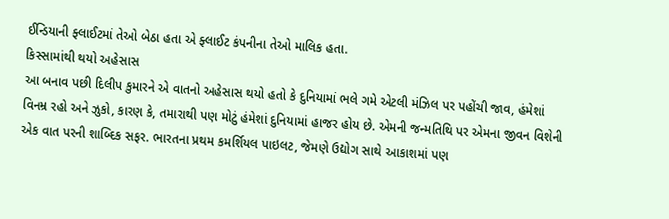ઈન્ડિયાની ફ્લાઈટમાં તેઓ બેઠા હતા એ ફ્લાઈટ કંપનીના તેઓ માલિક હતા.
કિસ્સામાંથી થયો અહેસાસ
આ બનાવ પછી દિલીપ કુમારને એ વાતનો અહેસાસ થયો હતો કે દુનિયામાં ભલે ગમે એટલી મંઝિલ પર પહોંચી જાવ, હંમેશાં વિનમ્ર રહો અને ઝુકો, કારણ કે, તમારાથી પણ મોટું હંમેશાં દુનિયામાં હાજર હોય છે. એમની જન્મતિથિ પર એમના જીવન વિશેની એક વાત પરની શાબ્દિક સફર. ભારતના પ્રથમ કમર્શિયલ પાઇલટ, જેમણે ઉદ્યોગ સાથે આકાશમાં પણ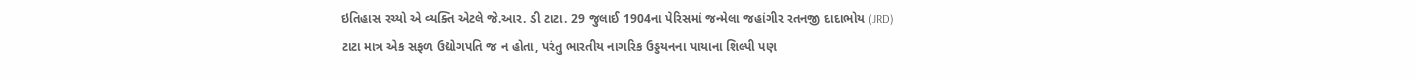ઇતિહાસ રચ્યો એ વ્યક્તિ એટલે જે.આર. ડી ટાટા. 29 જુલાઈ 1904ના પેરિસમાં જન્મેલા જહાંગીર રતનજી દાદાભોય (JRD) ટાટા માત્ર એક સફળ ઉદ્યોગપતિ જ ન હોતા, પરંતુ ભારતીય નાગરિક ઉડ્ડયનના પાયાના શિલ્પી પણ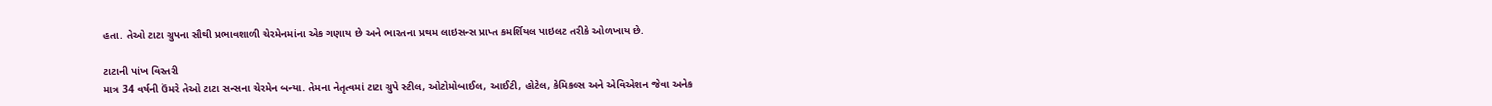હતા. તેઓ ટાટા ગ્રુપના સૌથી પ્રભાવશાળી ચેરમેનમાંના એક ગણાય છે અને ભારતના પ્રથમ લાઇસન્સ પ્રાપ્ત કમર્શિયલ પાઇલટ તરીકે ઓળખાય છે.

ટાટાની પાંખ વિસ્તરી
માત્ર 34 વર્ષની ઉંમરે તેઓ ટાટા સન્સના ચેરમેન બન્યા. તેમના નેતૃત્વમાં ટાટા ગ્રુપે સ્ટીલ, ઓટોમોબાઈલ, આઈટી, હોટેલ, કેમિકલ્સ અને એવિએશન જેવા અનેક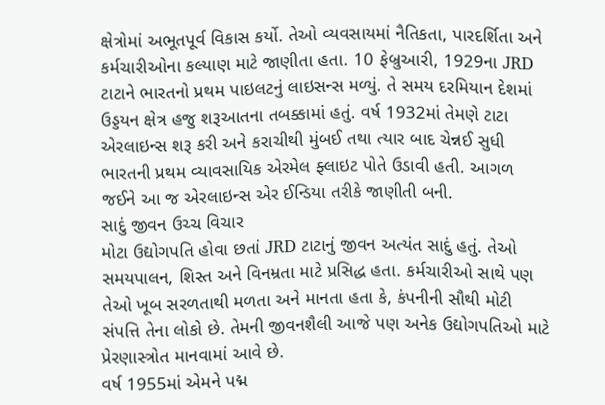ક્ષેત્રોમાં અભૂતપૂર્વ વિકાસ કર્યો. તેઓ વ્યવસાયમાં નૈતિકતા, પારદર્શિતા અને કર્મચારીઓના કલ્યાણ માટે જાણીતા હતા. 10 ફેબ્રુઆરી, 1929ના JRD ટાટાને ભારતનો પ્રથમ પાઇલટનું લાઇસન્સ મળ્યું. તે સમય દરમિયાન દેશમાં ઉડ્ડયન ક્ષેત્ર હજુ શરૂઆતના તબક્કામાં હતું. વર્ષ 1932માં તેમણે ટાટા એરલાઇન્સ શરૂ કરી અને કરાચીથી મુંબઈ તથા ત્યાર બાદ ચેન્નઈ સુધી ભારતની પ્રથમ વ્યાવસાયિક એરમેલ ફ્લાઇટ પોતે ઉડાવી હતી. આગળ જઈને આ જ એરલાઇન્સ એર ઈન્ડિયા તરીકે જાણીતી બની.
સાદું જીવન ઉચ્ચ વિચાર
મોટા ઉદ્યોગપતિ હોવા છતાં JRD ટાટાનું જીવન અત્યંત સાદું હતું. તેઓ સમયપાલન, શિસ્ત અને વિનમ્રતા માટે પ્રસિદ્ધ હતા. કર્મચારીઓ સાથે પણ તેઓ ખૂબ સરળતાથી મળતા અને માનતા હતા કે, કંપનીની સૌથી મોટી સંપત્તિ તેના લોકો છે. તેમની જીવનશૈલી આજે પણ અનેક ઉદ્યોગપતિઓ માટે પ્રેરણાસ્ત્રોત માનવામાં આવે છે.
વર્ષ 1955માં એમને પદ્મ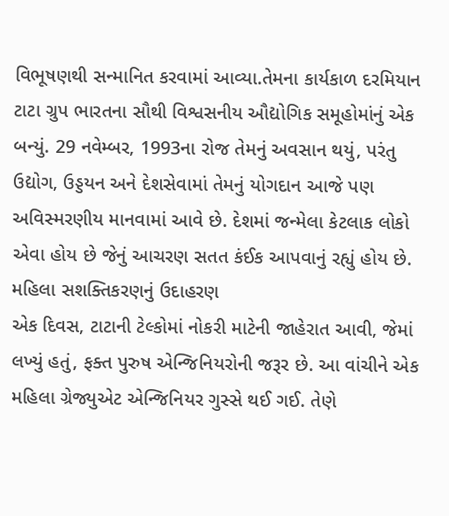વિભૂષણથી સન્માનિત કરવામાં આવ્યા.તેમના કાર્યકાળ દરમિયાન ટાટા ગ્રુપ ભારતના સૌથી વિશ્વસનીય ઔદ્યોગિક સમૂહોમાંનું એક બન્યું. 29 નવેમ્બર, 1993ના રોજ તેમનું અવસાન થયું, પરંતુ ઉદ્યોગ, ઉડ્ડયન અને દેશસેવામાં તેમનું યોગદાન આજે પણ અવિસ્મરણીય માનવામાં આવે છે. દેશમાં જન્મેલા કેટલાક લોકો એવા હોય છે જેનું આચરણ સતત કંઈક આપવાનું રહ્યું હોય છે.
મહિલા સશક્તિકરણનું ઉદાહરણ
એક દિવસ, ટાટાની ટેલ્કોમાં નોકરી માટેની જાહેરાત આવી, જેમાં લખ્યું હતું, ફક્ત પુરુષ એન્જિનિયરોની જરૂર છે. આ વાંચીને એક મહિલા ગ્રેજ્યુએટ એન્જિનિયર ગુસ્સે થઈ ગઈ. તેણે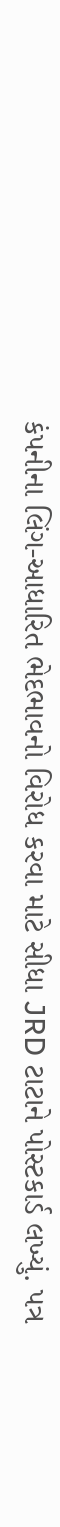કંપનીના લિંગ-આધારિત ભેદભાવનો વિરોધ કરવા માટે સીધા JRD ટાટાને પોસ્ટકાર્ડ લખ્યું. પત્ર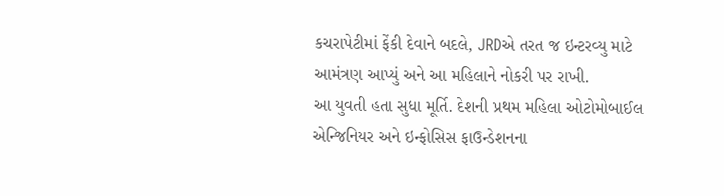કચરાપેટીમાં ફેંકી દેવાને બદલે, JRDએ તરત જ ઇન્ટરવ્યુ માટે આમંત્રણ આપ્યું અને આ મહિલાને નોકરી પર રાખી.
આ યુવતી હતા સુધા મૂર્તિ. દેશની પ્રથમ મહિલા ઓટોમોબાઈલ એન્જિનિયર અને ઇન્ફોસિસ ફાઉન્ડેશનના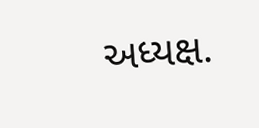અધ્યક્ષ.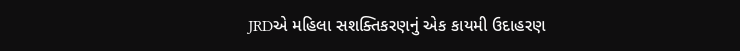JRDએ મહિલા સશક્તિકરણનું એક કાયમી ઉદાહરણ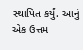સ્થાપિત કર્યું. આનું એક ઉત્તમ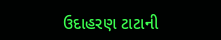ઉદાહરણ ટાટાની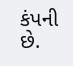કંપની છે.